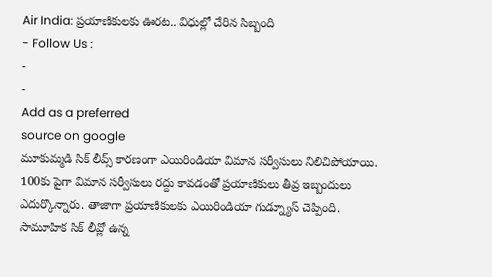Air India: ప్రయాణికులకు ఊరట.. విధుల్లో చేరిన సిబ్బంది
- Follow Us :
-
-
Add as a preferred
source on google
మూకుమ్మడి సిక్ లీవ్స్ కారణంగా ఎయిరిండియా విమాన సర్వీసులు నిలిచిపోయాయి. 100కు పైగా విమాన సర్వీసులు రద్దు కావడంతో ప్రయాణికులు తీవ్ర ఇబ్బందులు ఎదుర్కొన్నారు. తాజాగా ప్రయాణికులకు ఎయిరిండియా గుడ్న్యూస్ చెప్పింది. సామూహిక సిక్ లీవ్లో ఉన్న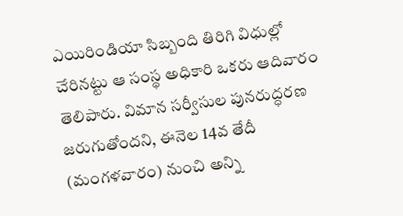ఎయిరిండియా సిబ్బంది తిరిగి విధుల్లో చేరినట్టు ఆ సంస్థ అధికారి ఒకరు ఆదివారం తెలిపారు. విమాన సర్వీసుల పునరుద్ధరణ జరుగుతోందని, ఈనెల 14వ తేదీ (మంగళవారం) నుంచి అన్ని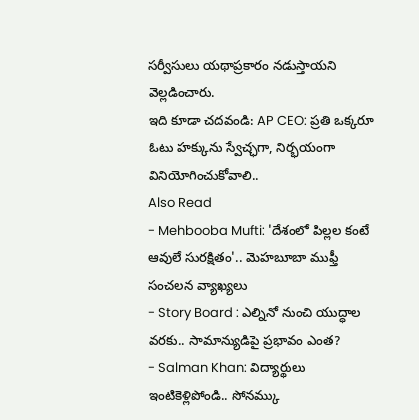సర్వీసులు యథాప్రకారం నడుస్తాయని వెల్లడించారు.
ఇది కూడా చదవండి: AP CEO: ప్రతి ఒక్కరూ ఓటు హక్కును స్వేచ్ఛగా, నిర్భయంగా వినియోగించుకోవాలి..
Also Read
- Mehbooba Mufti: 'దేశంలో పిల్లల కంటే ఆవులే సురక్షితం'.. మెహబూబా ముఫ్తీ సంచలన వ్యాఖ్యలు
- Story Board : ఎల్నినో నుంచి యుద్ధాల వరకు.. సామాన్యుడిపై ప్రభావం ఎంత?
- Salman Khan: విద్యార్థులు ఇంటికెళ్లిపోండి.. సోనమ్కు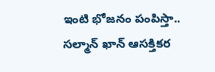ఇంటి భోజనం పంపిస్తా.. సల్మాన్ ఖాన్ ఆసక్తికర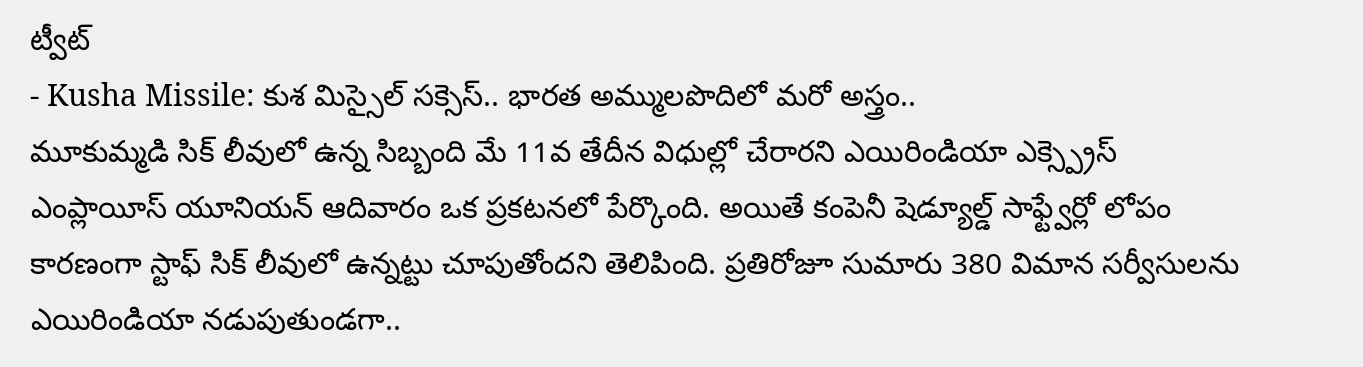ట్వీట్
- Kusha Missile: కుశ మిస్సైల్ సక్సెస్.. భారత అమ్ములపొదిలో మరో అస్త్రం..
మూకుమ్మడి సిక్ లీవులో ఉన్న సిబ్బంది మే 11వ తేదీన విధుల్లో చేరారని ఎయిరిండియా ఎక్స్ప్రెస్ ఎంప్లాయీస్ యూనియన్ ఆదివారం ఒక ప్రకటనలో పేర్కొంది. అయితే కంపెనీ షెడ్యూల్డ్ సాఫ్ట్వేర్లో లోపం కారణంగా స్టాఫ్ సిక్ లీవులో ఉన్నట్టు చూపుతోందని తెలిపింది. ప్రతిరోజూ సుమారు 380 విమాన సర్వీసులను ఎయిరిండియా నడుపుతుండగా..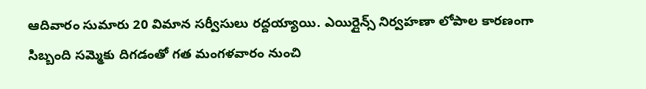ఆదివారం సుమారు 20 విమాన సర్వీసులు రద్దయ్యాయి. ఎయిర్లైన్స్ నిర్వహణా లోపాల కారణంగా సిబ్బంది సమ్మెకు దిగడంతో గత మంగళవారం నుంచి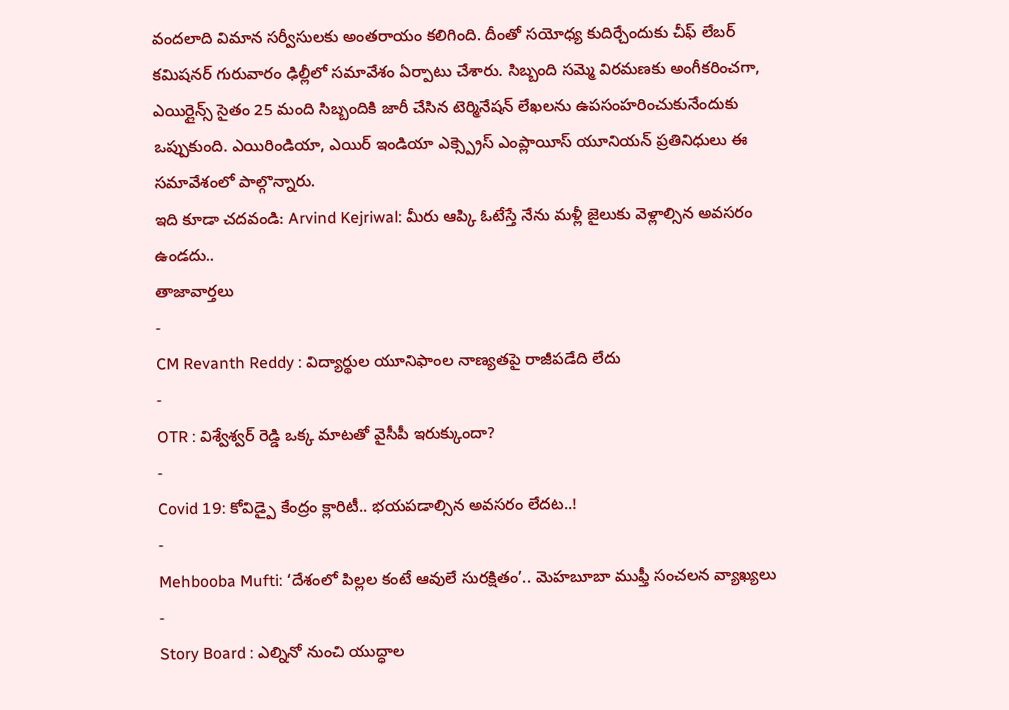వందలాది విమాన సర్వీసులకు అంతరాయం కలిగింది. దీంతో సయోధ్య కుదిర్చేందుకు చీఫ్ లేబర్ కమిషనర్ గురువారం ఢిల్లీలో సమావేశం ఏర్పాటు చేశారు. సిబ్బంది సమ్మె విరమణకు అంగీకరించగా, ఎయిర్లైన్స్ సైతం 25 మంది సిబ్బందికి జారీ చేసిన టెర్మినేషన్ లేఖలను ఉపసంహరించుకునేందుకు ఒప్పుకుంది. ఎయిరిండియా, ఎయిర్ ఇండియా ఎక్స్ప్రెస్ ఎంప్లాయీస్ యూనియన్ ప్రతినిధులు ఈ సమావేశంలో పాల్గొన్నారు.
ఇది కూడా చదవండి: Arvind Kejriwal: మీరు ఆప్కి ఓటేస్తే నేను మళ్లీ జైలుకు వెళ్లాల్సిన అవసరం ఉండదు..
తాజావార్తలు
-
CM Revanth Reddy : విద్యార్థుల యూనిఫాంల నాణ్యతపై రాజీపడేది లేదు
-
OTR : విశ్వేశ్వర్ రెడ్డి ఒక్క మాటతో వైసీపీ ఇరుక్కుందా?
-
Covid 19: కోవిడ్పై కేంద్రం క్లారిటీ.. భయపడాల్సిన అవసరం లేదట..!
-
Mehbooba Mufti: ‘దేశంలో పిల్లల కంటే ఆవులే సురక్షితం’.. మెహబూబా ముఫ్తీ సంచలన వ్యాఖ్యలు
-
Story Board : ఎల్నినో నుంచి యుద్ధాల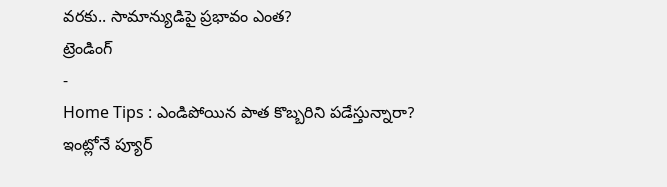వరకు.. సామాన్యుడిపై ప్రభావం ఎంత?
ట్రెండింగ్
-
Home Tips : ఎండిపోయిన పాత కొబ్బరిని పడేస్తున్నారా? ఇంట్లోనే ప్యూర్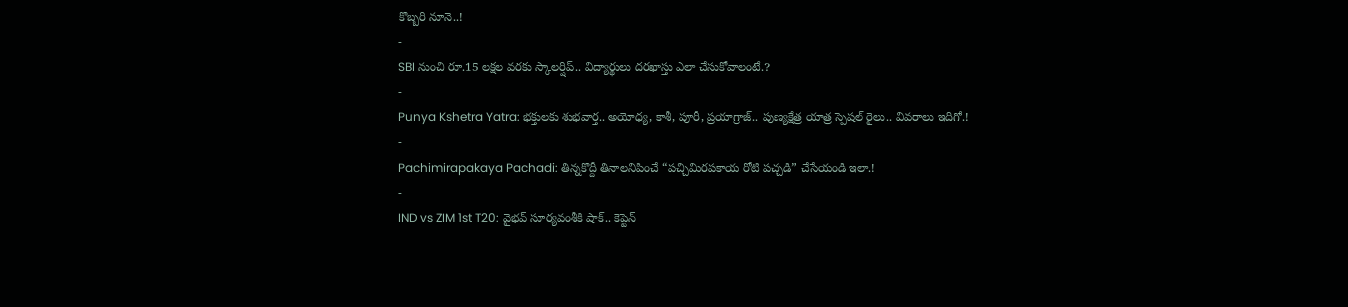కొబ్బరి నూనె..!
-
SBI నుంచి రూ.15 లక్షల వరకు స్కాలర్షిప్.. విద్యార్థులు దరఖాస్తు ఎలా చేసుకోవాలంటే.?
-
Punya Kshetra Yatra: భక్తులకు శుభవార్త.. అయోధ్య, కాశీ, పూరీ, ప్రయాగ్రాజ్.. పుణ్యక్షేత్ర యాత్ర స్పెషల్ రైలు.. వివరాలు ఇదిగో.!
-
Pachimirapakaya Pachadi: తిన్నకొద్దీ తినాలనిపించే “పచ్చిమిరపకాయ రోటి పచ్చడి” చేసేయండి ఇలా.!
-
IND vs ZIM 1st T20: వైభవ్ సూర్యవంశీకి షాక్.. కెప్టెన్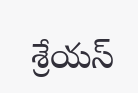శ్రేయస్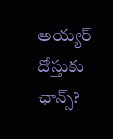అయ్యర్ దోస్తుకు ఛాన్స్?